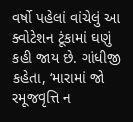વર્ષો પહેલાં વાંચેલું આ ક્વોટેશન ટૂંકામાં ઘણું કહી જાય છે. ગાંધીજી કહેતા, ‘મારામાં જો રમૂજવૃત્તિ ન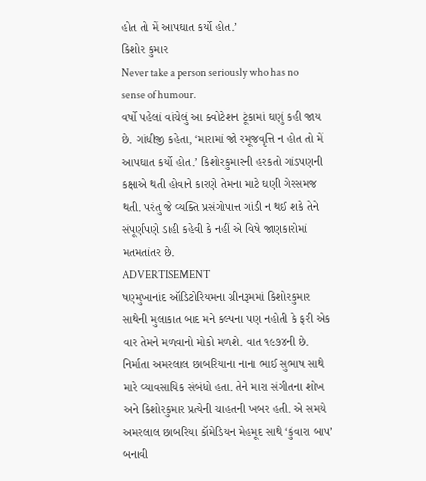હોત તો મેં આપઘાત કર્યો હોત.’
કિશોર કુમાર
Never take a person seriously who has no sense of humour.
વર્ષો પહેલાં વાંચેલું આ ક્વોટેશન ટૂંકામાં ઘણું કહી જાય છે. ગાંધીજી કહેતા, ‘મારામાં જો રમૂજવૃત્તિ ન હોત તો મેં આપઘાત કર્યો હોત.’ કિશોરકુમારની હરકતો ગાંડપણની કક્ષાએ થતી હોવાને કારણે તેમના માટે ઘણી ગેરસમજ થતી. પરંતુ જે વ્યક્તિ પ્રસંગોપાત્ત ગાંડી ન થઈ શકે તેને સંપૂર્ણપણે ડાહી કહેવી કે નહીં એ વિષે જાણકારોમાં મતમતાંતર છે.
ADVERTISEMENT
ષણ્મુખાનાંદ ઑડિટોરિયમના ગ્રીનરૂમમાં કિશોરકુમાર સાથેની મુલાકાત બાદ મને કલ્પના પણ નહોતી કે ફરી એક વાર તેમને મળવાનો મોકો મળશે. વાત ૧૯૭૪ની છે. નિર્માતા અમરલાલ છાબરિયાના નાના ભાઈ સુભાષ સાથે મારે વ્યાવસાયિક સંબંધો હતા. તેને મારા સંગીતના શોખ અને કિશોરકુમાર પ્રત્યેની ચાહતની ખબર હતી. એ સમયે અમરલાલ છાબરિયા કૉમેડિયન મેહમૂદ સાથે ‘કુંવારા બાપ’ બનાવી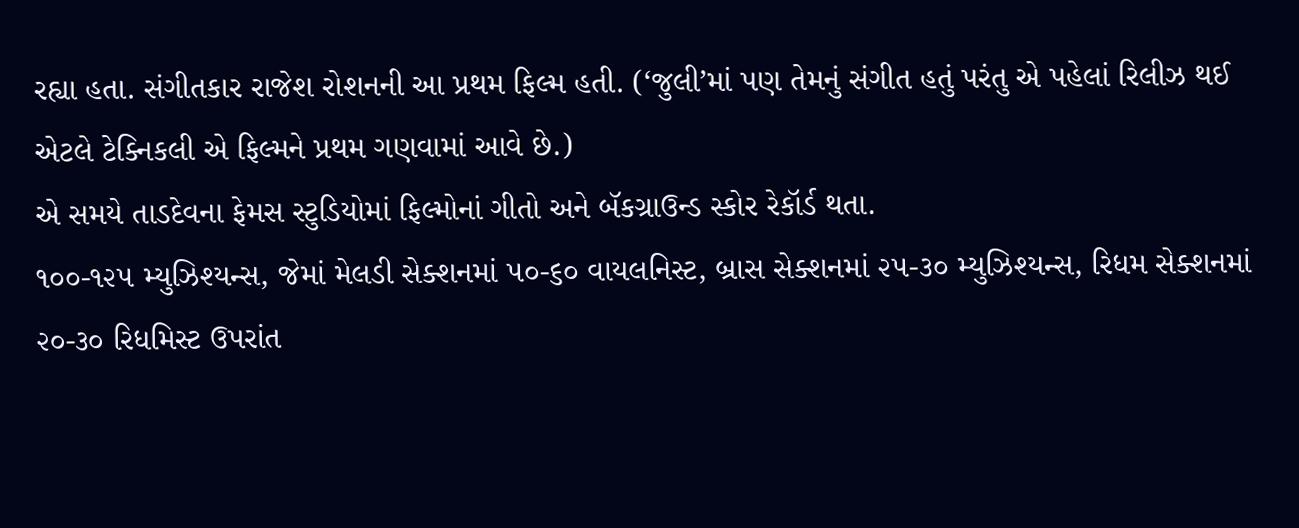રહ્યા હતા. સંગીતકાર રાજેશ રોશનની આ પ્રથમ ફિલ્મ હતી. (‘જુલી’માં પણ તેમનું સંગીત હતું પરંતુ એ પહેલાં રિલીઝ થઈ એટલે ટેક્નિકલી એ ફિલ્મને પ્રથમ ગણવામાં આવે છે.)
એ સમયે તાડદેવના ફેમસ સ્ટુડિયોમાં ફિલ્મોનાં ગીતો અને બૅકગ્રાઉન્ડ સ્કોર રેકૉર્ડ થતા.
૧૦૦-૧૨૫ મ્યુઝિશ્યન્સ, જેમાં મેલડી સેક્શનમાં ૫૦-૬૦ વાયલનિસ્ટ, બ્રાસ સેક્શનમાં ૨૫-૩૦ મ્યુઝિશ્યન્સ, રિધમ સેક્શનમાં ૨૦-૩૦ રિધમિસ્ટ ઉપરાંત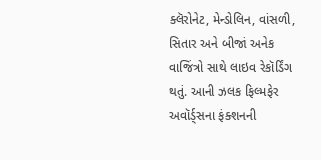ક્લૅરોનેટ, મેન્ડોલિન, વાંસળી, સિતાર અને બીજાં અનેક વાજિંત્રો સાથે લાઇવ રેકૉર્ડિંગ થતું. આની ઝલક ફિલ્મફેર અવૉર્ડ્સના ફંક્શનની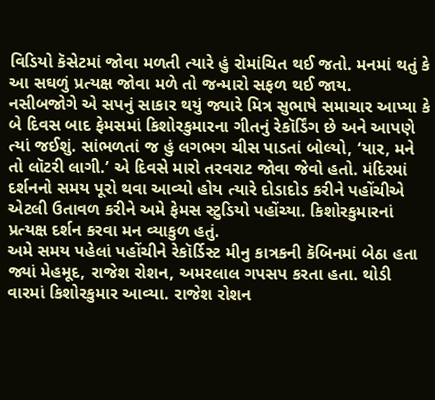વિડિયો કૅસેટમાં જોવા મળતી ત્યારે હું રોમાંચિત થઈ જતો. મનમાં થતું કે આ સઘળું પ્રત્યક્ષ જોવા મળે તો જન્મારો સફળ થઈ જાય.
નસીબજોગે એ સપનું સાકાર થયું જ્યારે મિત્ર સુભાષે સમાચાર આપ્યા કે બે દિવસ બાદ ફેમસમાં કિશોરકુમારના ગીતનું રેકૉર્ડિંગ છે અને આપણે ત્યાં જઈશું. સાંભળતાં જ હું લગભગ ચીસ પાડતાં બોલ્યો, ‘યાર, મને તો લૉટરી લાગી.’ એ દિવસે મારો તરવરાટ જોવા જેવો હતો. મંદિરમાં દર્શનનો સમય પૂરો થવા આવ્યો હોય ત્યારે દોડાદોડ કરીને પહોંચીએ એટલી ઉતાવળ કરીને અમે ફેમસ સ્ટુડિયો પહોંચ્યા. કિશોરકુમારનાં પ્રત્યક્ષ દર્શન કરવા મન વ્યાકુળ હતું.
અમે સમય પહેલાં પહોંચીને રેકૉર્ડિસ્ટ મીનુ કાત્રકની કૅબિનમાં બેઠા હતા જ્યાં મેહમૂદ, રાજેશ રોશન, અમરલાલ ગપસપ કરતા હતા. થોડી વારમાં કિશોરકુમાર આવ્યા. રાજેશ રોશન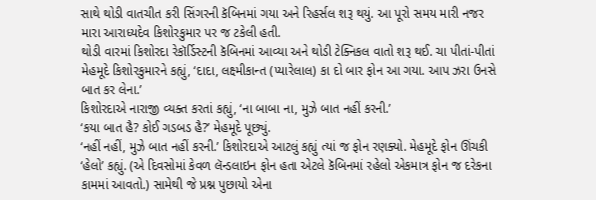સાથે થોડી વાતચીત કરી સિંગરની કૅબિનમાં ગયા અને રિહર્સલ શરૂ થયું. આ પૂરો સમય મારી નજર મારા આરાધ્યદેવ કિશોરકુમાર પર જ ટકેલી હતી.
થોડી વારમાં કિશોરદા રેકૉર્ડિસ્ટની કૅબિનમાં આવ્યા અને થોડી ટેક્નિકલ વાતો શરૂ થઈ. ચા પીતાં-પીતાં મેહમૂદે કિશોરકુમારને કહ્યું, ‘દાદા, લક્ષ્મીકાન્ત (પ્યારેલાલ) કા દો બાર ફોન આ ગયા. આપ ઝરા ઉનસે બાત કર લેના.’
કિશોરદાએ નારાજી વ્યક્ત કરતાં કહ્યું, ‘ના બાબા ના, મુઝે બાત નહીં કરની.’
‘કયા બાત હૈ? કોઈ ગડબડ હૈ?’ મેહમૂદે પૂછ્યું.
‘નહીં નહીં, મુઝે બાત નહીં કરની.’ કિશોરદાએ આટલું કહ્યું ત્યાં જ ફોન રણક્યો. મેહમૂદે ફોન ઊંચકી ‘હેલો’ કહ્યું. (એ દિવસોમાં કેવળ લૅન્ડલાઇન ફોન હતા એટલે કૅબિનમાં રહેલો એકમાત્ર ફોન જ દરેકના કામમાં આવતો.) સામેથી જે પ્રશ્ન પુછાયો એના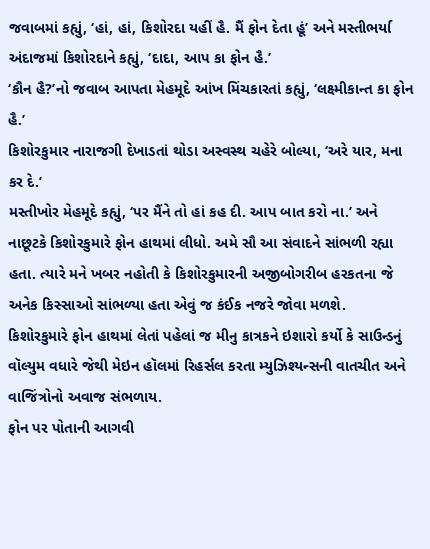જવાબમાં કહ્યું, ‘હાં, હાં, કિશોરદા યહીં હૈ. મૈં ફોન દેતા હૂં’ અને મસ્તીભર્યા અંદાજમાં કિશોરદાને કહ્યું, ‘દાદા, આપ કા ફોન હૈ.’
‘કૌન હૈ?’નો જવાબ આપતા મેહમૂદે આંખ મિંચકારતાં કહ્યું, ‘લક્ષ્મીકાન્ત કા ફોન હૈ.’
કિશોરકુમાર નારાજગી દેખાડતાં થોડા અસ્વસ્થ ચહેરે બોલ્યા, ‘અરે યાર, મના કર દે.’
મસ્તીખોર મેહમૂદે કહ્યું, ‘પર મૈંને તો હાં કહ દી. આપ બાત કરો ના.’ અને નાછૂટકે કિશોરકુમારે ફોન હાથમાં લીધો. અમે સૌ આ સંવાદને સાંભળી રહ્યા હતા. ત્યારે મને ખબર નહોતી કે કિશોરકુમારની અજીબોગરીબ હરકતના જે અનેક કિસ્સાઓ સાંભળ્યા હતા એવું જ કંઈક નજરે જોવા મળશે.
કિશોરકુમારે ફોન હાથમાં લેતાં પહેલાં જ મીનુ કાત્રકને ઇશારો કર્યો કે સાઉન્ડનું વૉલ્યુમ વધારે જેથી મેઇન હૉલમાં રિહર્સલ કરતા મ્યુઝિશ્યન્સની વાતચીત અને વાજિંત્રોનો અવાજ સંભળાય.
ફોન પર પોતાની આગવી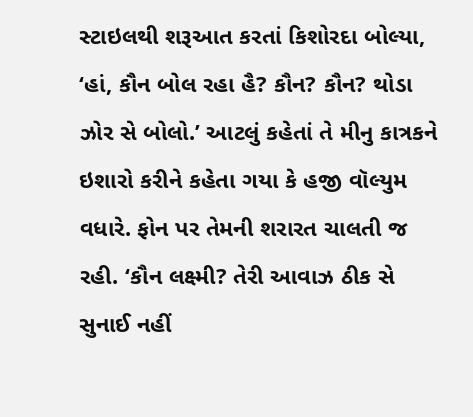સ્ટાઇલથી શરૂઆત કરતાં કિશોરદા બોલ્યા, ‘હાં, કૌન બોલ રહા હૈ? કૌન? કૌન? થોડા ઝોર સે બોલો.’ આટલું કહેતાં તે મીનુ કાત્રકને ઇશારો કરીને કહેતા ગયા કે હજી વૉલ્યુમ વધારે. ફોન પર તેમની શરારત ચાલતી જ રહી. ‘કૌન લક્ષ્મી? તેરી આવાઝ ઠીક સે સુનાઈ નહીં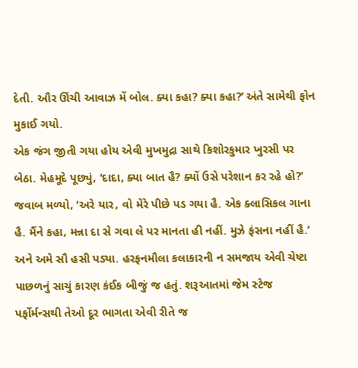દેતી. ઔર ઊંચી આવાઝ મેં બોલ. ક્યા કહા? ક્યા કહા?’ અંતે સામેથી ફોન મુકાઈ ગયો.
એક જંગ જીતી ગયા હોય એવી મુખમુદ્રા સાથે કિશોરકુમાર ખુરસી પર બેઠા. મેહમૂદે પૂછ્યું, ‘દાદા, ક્યા બાત હૈ? ક્યોં ઉસે પરેશાન કર રહે હો?’
જવાબ મળ્યો, ‘અરે યાર, વો મેરે પીછે પડ ગયા હૈ. એક ક્લાસિકલ ગાના હૈ. મૈંને કહા, મન્ના દા સે ગવા લે પર માનતા હી નહીં. મુઝે ફંસના નહીં હૈ.’
અને અમે સૌ હસી પડ્યા. હરફનમૌલા કલાકારની ન સમજાય એવી ચેષ્ટા પાછળનું સાચું કારણ કંઈક બીજું જ હતું. શરૂઆતમાં જેમ સ્ટેજ પર્ફોર્મન્સથી તેઓ દૂર ભાગતા એવી રીતે જ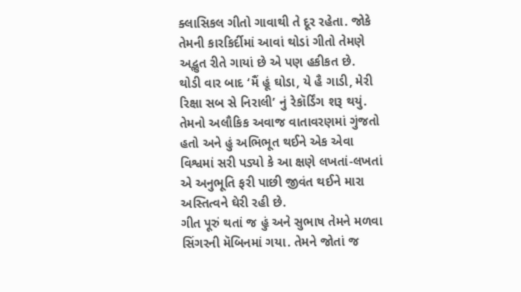ક્લાસિકલ ગીતો ગાવાથી તે દૂર રહેતા. જોકે તેમની કારકિર્દીમાં આવાં થોડાં ગીતો તેમણે અદ્ભુત રીતે ગાયાં છે એ પણ હકીકત છે.
થોડી વાર બાદ ‘મૈં હૂં ઘોડા, યે હૈ ગાડી, મેરી રિક્ષા સબ સે નિરાલી’ નું રેકૉર્ડિંગ શરૂ થયું. તેમનો અલૌકિક અવાજ વાતાવરણમાં ગુંજતો હતો અને હું અભિભૂત થઈને એક એવા વિશ્વમાં સરી પડ્યો કે આ ક્ષણે લખતાં-લખતાં એ અનુભૂતિ ફરી પાછી જીવંત થઈને મારા અસ્તિત્વને ઘેરી રહી છે.
ગીત પૂરું થતાં જ હું અને સુભાષ તેમને મળવા સિંગરની મૅબિનમાં ગયા. તેમને જોતાં જ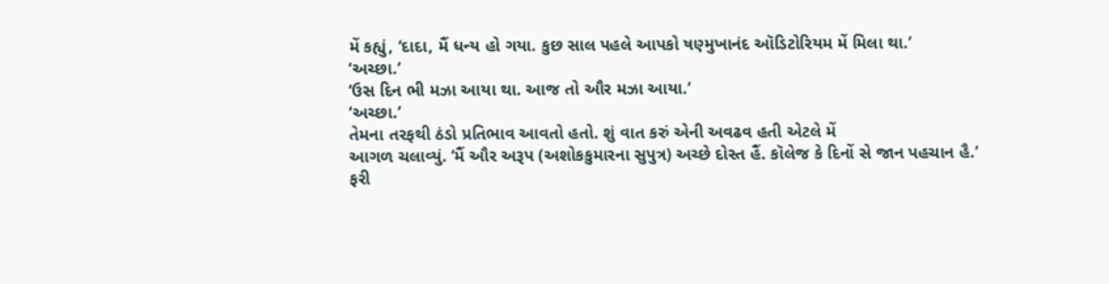મેં કહ્યું, ‘દાદા, મૈં ધન્ય હો ગયા. કુછ સાલ પહલે આપકો ષણ્મુખાનંદ ઑડિટોરિયમ મેં મિલા થા.’
‘અચ્છા.’
‘ઉસ દિન ભી મઝા આયા થા. આજ તો ઔર મઝા આયા.’
‘અચ્છા.’
તેમના તરફથી ઠંડો પ્રતિભાવ આવતો હતો. શું વાત કરું એની અવઢવ હતી એટલે મેં
આગળ ચલાવ્યું. ‘મૈં ઔર અરૂપ (અશોકકુમારના સુપુત્ર) અચ્છે દોસ્ત હૈં. કૉલેજ કે દિનોં સે જાન પહચાન હૈ.’
ફરી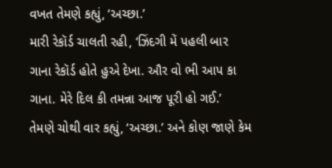વખત તેમણે કહ્યું, ‘અચ્છા.’
મારી રેકૉર્ડ ચાલતી રહી, ‘ઝિંદગી મેં પહલી બાર ગાના રેકૉર્ડ હોતે હુએ દેખા. ઔર વો ભી આપ કા ગાના. મેરે દિલ કી તમન્ના આજ પૂરી હો ગઈ.’
તેમણે ચોથી વાર કહ્યું, ‘અચ્છા.’ અને કોણ જાણે કેમ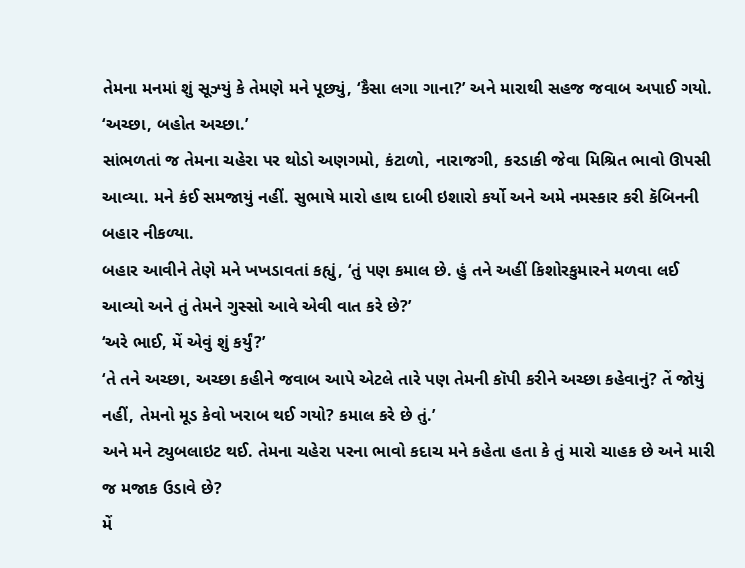તેમના મનમાં શું સૂઝ્યું કે તેમણે મને પૂછ્યું, ‘કૈસા લગા ગાના?’ અને મારાથી સહજ જવાબ અપાઈ ગયો. ‘અચ્છા, બહોત અચ્છા.’
સાંભળતાં જ તેમના ચહેરા પર થોડો અણગમો, કંટાળો, નારાજગી, કરડાકી જેવા મિશ્રિત ભાવો ઊપસી આવ્યા. મને કંઈ સમજાયું નહીં. સુભાષે મારો હાથ દાબી ઇશારો કર્યો અને અમે નમસ્કાર કરી કૅબિનની બહાર નીકળ્યા.
બહાર આવીને તેણે મને ખખડાવતાં કહ્યું, ‘તું પણ કમાલ છે. હું તને અહીં કિશોરકુમારને મળવા લઈ આવ્યો અને તું તેમને ગુસ્સો આવે એવી વાત કરે છે?’
‘અરે ભાઈ, મેં એવું શું કર્યું?’
‘તે તને અચ્છા, અચ્છા કહીને જવાબ આપે એટલે તારે પણ તેમની કૉપી કરીને અચ્છા કહેવાનું? તેં જોયું નહીં, તેમનો મૂડ કેવો ખરાબ થઈ ગયો? કમાલ કરે છે તું.’
અને મને ટ્યુબલાઇટ થઈ. તેમના ચહેરા પરના ભાવો કદાચ મને કહેતા હતા કે તું મારો ચાહક છે અને મારી જ મજાક ઉડાવે છે?
મેં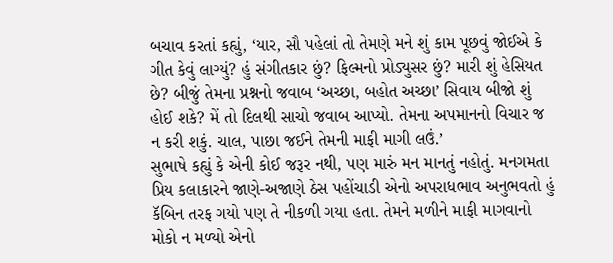બચાવ કરતાં કહ્યું, ‘યાર, સૌ પહેલાં તો તેમણે મને શું કામ પૂછવું જોઈએ કે ગીત કેવું લાગ્યું? હું સંગીતકાર છું? ફિલ્મનો પ્રોડ્યુસર છું? મારી શું હેસિયત છે? બીજું તેમના પ્રશ્નનો જવાબ ‘અચ્છા, બહોત અચ્છા’ સિવાય બીજો શું હોઈ શકે? મેં તો દિલથી સાચો જવાબ આપ્યો. તેમના અપમાનનો વિચાર જ ન કરી શકું. ચાલ, પાછા જઈને તેમની માફી માગી લઉં.’
સુભાષે કહ્યું કે એની કોઈ જરૂર નથી, પણ મારું મન માનતું નહોતું. મનગમતા પ્રિય કલાકારને જાણે-અજાણે ઠેસ પહોંચાડી એનો અપરાધભાવ અનુભવતો હું કૅબિન તરફ ગયો પણ તે નીકળી ગયા હતા. તેમને મળીને માફી માગવાનો મોકો ન મળ્યો એનો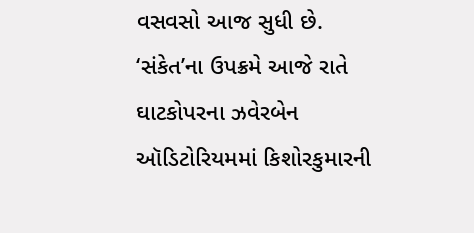વસવસો આજ સુધી છે.
‘સંકેત’ના ઉપક્રમે આજે રાતે ઘાટકોપરના ઝવેરબેન ઑડિટોરિયમમાં કિશોરકુમારની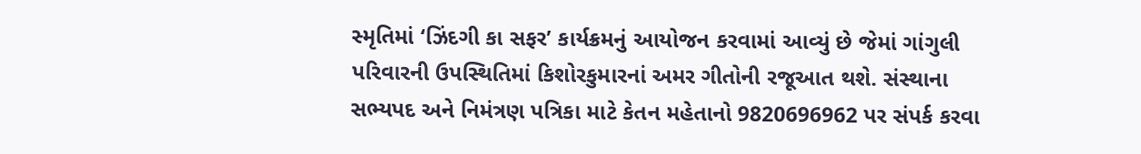સ્મૃતિમાં ‘ઝિંદગી કા સફર’ કાર્યક્રમનું આયોજન કરવામાં આવ્યું છે જેમાં ગાંગુલી પરિવારની ઉપસ્થિતિમાં કિશોરકુમારનાં અમર ગીતોની રજૂઆત થશે. સંસ્થાના સભ્યપદ અને નિમંત્રણ પત્રિકા માટે કેતન મહેતાનો 9820696962 પર સંપર્ક કરવા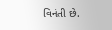વિનંતી છે.